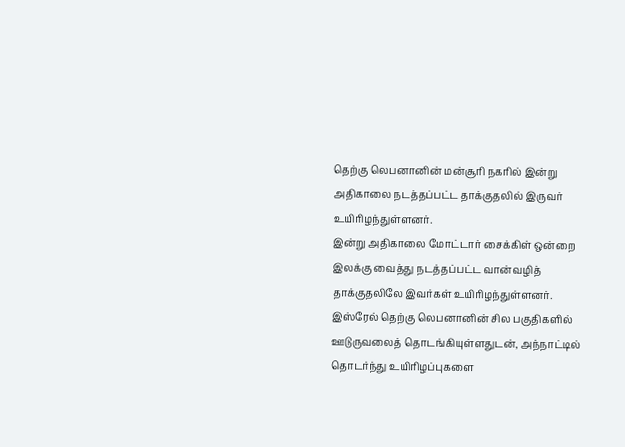தெற்கு லெபனானின் மன்சூரி நகரில் இன்று அதிகாலை நடத்தப்பட்ட தாக்குதலில் இருவர் உயிரிழந்துள்ளனர்.
இன்று அதிகாலை மோட்டார் சைக்கிள் ஒன்றை இலக்கு வைத்து நடத்தப்பட்ட வான்வழித் தாக்குதலிலே இவர்கள் உயிரிழந்துள்ளனர்.
இஸ்ரேல் தெற்கு லெபனானின் சில பகுதிகளில் ஊடுருவலைத் தொடங்கியுள்ளதுடன், அந்நாட்டில் தொடர்ந்து உயிரிழப்புகளை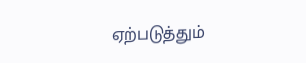ஏற்படுத்தும்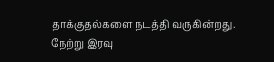தாக்குதல்களை நடத்தி வருகின்றது.
நேற்று இரவு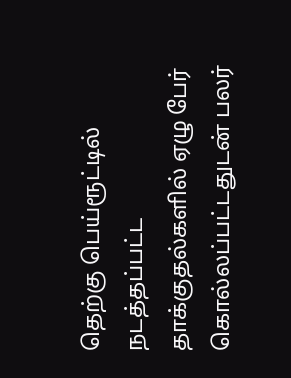தெற்கு பெய்ரூட்டில் நடத்தப்பட்ட தாக்குதல்களில் ஏழு பேர் கொல்லப்பட்டதுடன் பலர்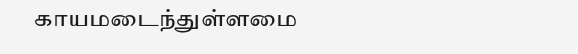காயமடைந்துள்ளமை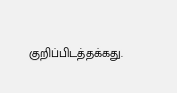குறிப்பிடத்தக்கது.